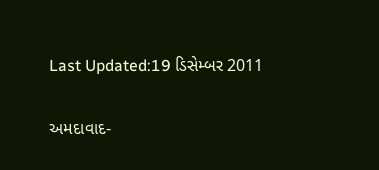Last Updated:19 ડિસેમ્બર 2011

અમદાવાદ-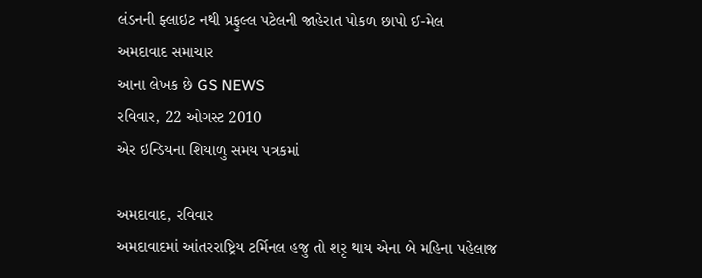લંડનની ફ્લાઇટ નથી પ્રફુલ્લ પટેલની જાહેરાત પોકળ છાપો ઈ-મેલ
અમદાવાદ સમાચાર
આના લેખક છે GS NEWS
રવિવાર, 22 ઓગસ્ટ 2010
એર ઇન્ડિયના શિયાળુ સમય પત્રકમાં

અમદાવાદ, રવિવાર
અમદાવાદમાં આંતરરાષ્ટ્રિય ટર્મિનલ હજુ તો શરૃ થાય એના બે મહિના પહેલાજ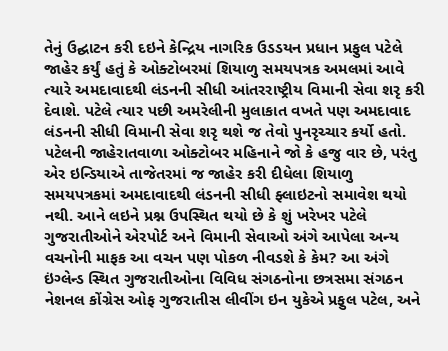તેનું ઉદ્ઘાટન કરી દઇને કેન્દ્રિય નાગરિક ઉડડયન પ્રધાન પ્રફુલ પટેલે જાહેર કર્યું હતું કે ઓક્ટોબરમાં શિયાળુ સમયપત્રક અમલમાં આવે ત્યારે અમદાવાદથી લંડનની સીધી આંતરરાષ્ટ્રીય વિમાની સેવા શરૃ કરી દેવાશે. પટેલે ત્યાર પછી અમરેલીની મુલાકાત વખતે પણ અમદાવાદ લંડનની સીધી વિમાની સેવા શરૃ થશે જ તેવો પુનરૃચ્ચાર કર્યો હતો. પટેલની જાહેરાતવાળા ઓક્ટોબર મહિનાને જો કે હજુ વાર છે, પરંતુ એર ઇન્ડિયાએ તાજેતરમાં જ જાહેર કરી દીધેલા શિયાળુ સમયપત્રકમાં અમદાવાદથી લંડનની સીધી ફ્લાઇટનો સમાવેશ થયો નથી. આને લઇને પ્રશ્ન ઉપસ્થિત થયો છે કે શું ખરેખર પટેલે ગુજરાતીઓને એરપોર્ટ અને વિમાની સેવાઓ અંગે આપેલા અન્ય વચનોની માફક આ વચન પણ પોકળ નીવડશે કે કેમ? આ અંગે ઇંગ્લેન્ડ સ્થિત ગુજરાતીઓના વિવિધ સંગઠનોના છત્રસમા સંગઠન નેશનલ કોંગ્રેસ ઓફ ગુજરાતીસ લીવીંગ ઇન યુકેએ પ્રફુલ પટેલ, અને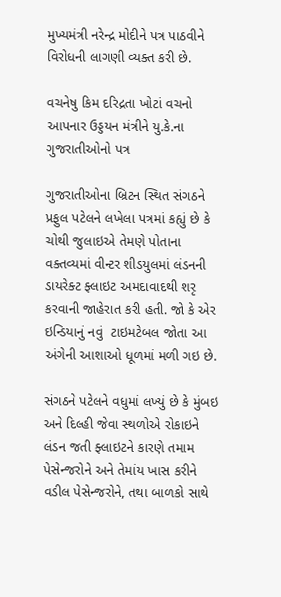મુખ્યમંત્રી નરેન્દ્ર મોદીને પત્ર પાઠવીને વિરોધની લાગણી વ્યક્ત કરી છે.

વચનેષુ કિમ દરિદ્રતા ખોટાં વચનો આપનાર ઉડ્ડયન મંત્રીને યુ.કે.ના ગુજરાતીઓનો પત્ર

ગુજરાતીઓના બ્રિટન સ્થિત સંગઠને પ્રફુલ પટેલને લખેલા પત્રમાં કહ્યું છે કે ચોથી જુલાઇએ તેમણે પોતાના વક્તવ્યમાં વીન્ટર શીડયુલમાં લંડનની ડાયરેક્ટ ફ્લાઇટ અમદાવાદથી શરૃ કરવાની જાહેરાત કરી હતી. જો કે એર ઇન્ડિયાનું નવું  ટાઇમટેબલ જોતા આ અંગેની આશાઓ ધૂળમાં મળી ગઇ છે.

સંગઠને પટેલને વધુમાં લખ્યું છે કે મુંબઇ અને દિલ્હી જેવા સ્થળોએ રોકાઇને લંડન જતી ફ્લાઇટને કારણે તમામ પેસેન્જરોને અને તેમાંય ખાસ કરીને વડીલ પેસેન્જરોને, તથા બાળકો સાથે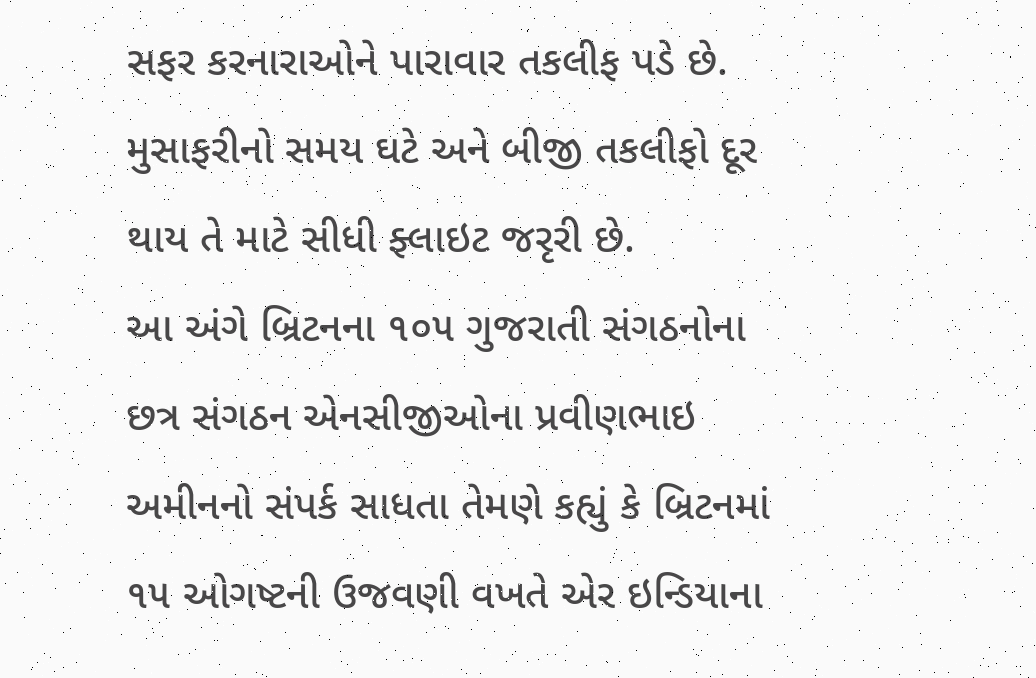સફર કરનારાઓને પારાવાર તકલીફ પડે છે. મુસાફરીનો સમય ઘટે અને બીજી તકલીફો દૂર થાય તે માટે સીધી ફ્લાઇટ જરૃરી છે.
આ અંગે બ્રિટનના ૧૦૫ ગુજરાતી સંગઠનોના છત્ર સંગઠન એનસીજીઓના પ્રવીણભાઇ અમીનનો સંપર્ક સાધતા તેમણે કહ્યું કે બ્રિટનમાં ૧૫ ઓગષ્ટની ઉજવણી વખતે એર ઇન્ડિયાના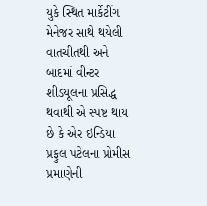યુકે સ્થિત માર્કેટીંગ મેનેજર સાથે થયેલી વાતચીતથી અને બાદમાં વીન્ટર શીડયૂલના પ્રસિદ્ધ થવાથી એ સ્પષ્ટ થાય છે કે એર ઇન્ડિયા પ્રફુલ પટેલના પ્રોમીસ પ્રમાણેની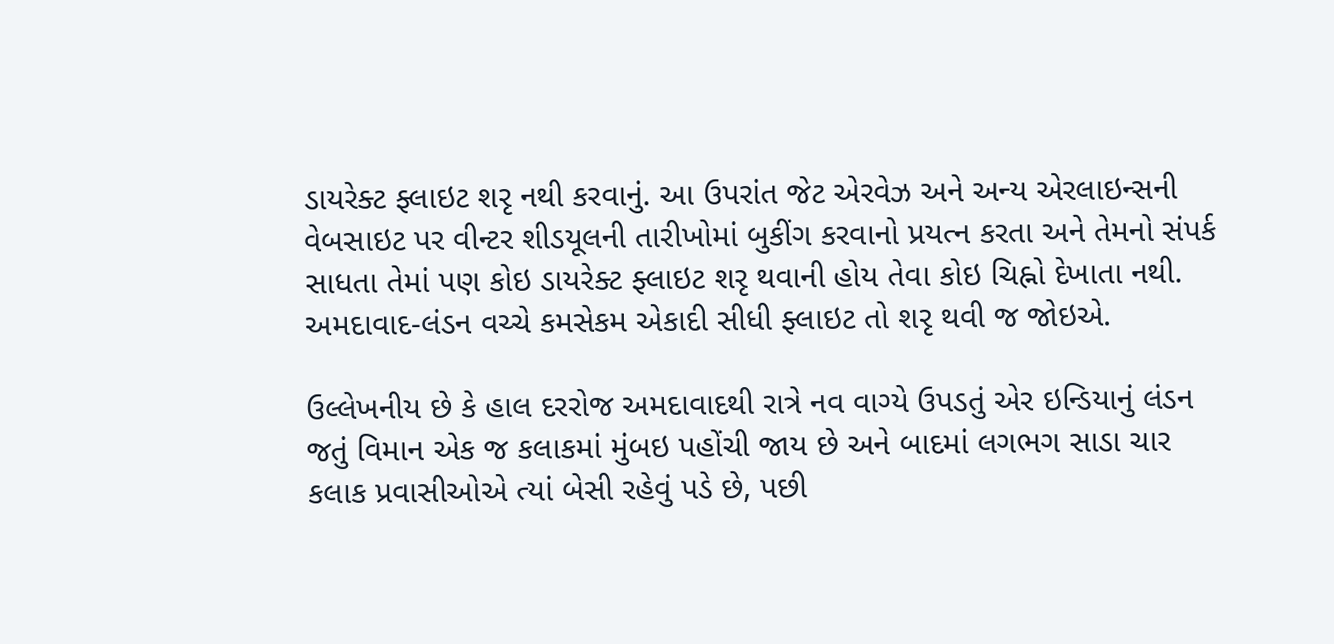ડાયરેક્ટ ફ્લાઇટ શરૃ નથી કરવાનું. આ ઉપરાંત જેટ એરવેઝ અને અન્ય એરલાઇન્સની વેબસાઇટ પર વીન્ટર શીડયૂલની તારીખોમાં બુકીંગ કરવાનો પ્રયત્ન કરતા અને તેમનો સંપર્ક સાધતા તેમાં પણ કોઇ ડાયરેક્ટ ફ્લાઇટ શરૃ થવાની હોય તેવા કોઇ ચિહ્નો દેખાતા નથી. અમદાવાદ-લંડન વચ્ચે કમસેકમ એકાદી સીધી ફ્લાઇટ તો શરૃ થવી જ જોઇએ.

ઉલ્લેખનીય છે કે હાલ દરરોજ અમદાવાદથી રાત્રે નવ વાગ્યે ઉપડતું એર ઇન્ડિયાનું લંડન જતું વિમાન એક જ કલાકમાં મુંબઇ પહોંચી જાય છે અને બાદમાં લગભગ સાડા ચાર કલાક પ્રવાસીઓએ ત્યાં બેસી રહેવું પડે છે, પછી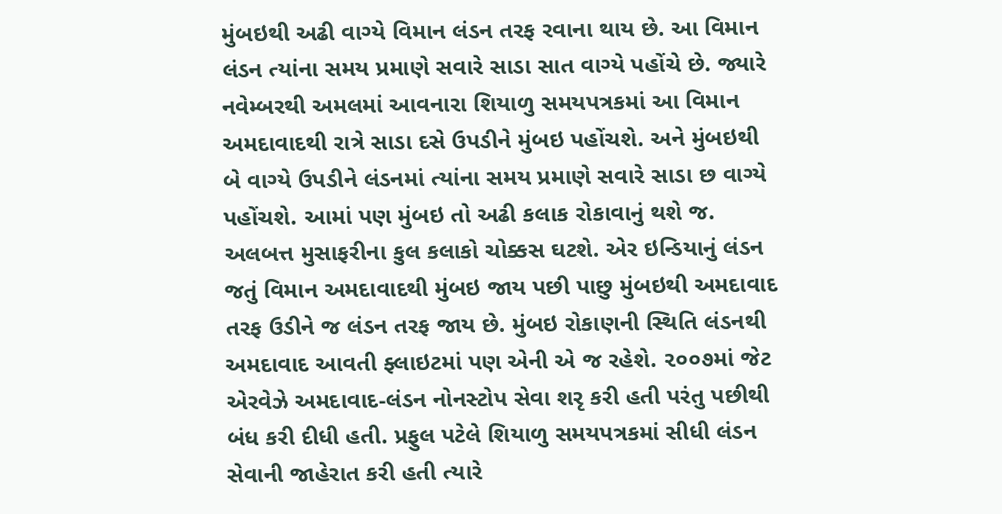મુંબઇથી અઢી વાગ્યે વિમાન લંડન તરફ રવાના થાય છે. આ વિમાન લંડન ત્યાંના સમય પ્રમાણે સવારે સાડા સાત વાગ્યે પહોંચે છે. જ્યારે નવેમ્બરથી અમલમાં આવનારા શિયાળુ સમયપત્રકમાં આ વિમાન અમદાવાદથી રાત્રે સાડા દસે ઉપડીને મુંબઇ પહોંચશે. અને મુંબઇથી બે વાગ્યે ઉપડીને લંડનમાં ત્યાંના સમય પ્રમાણે સવારે સાડા છ વાગ્યે પહોંચશે. આમાં પણ મુંબઇ તો અઢી કલાક રોકાવાનું થશે જ. અલબત્ત મુસાફરીના કુલ કલાકો ચોક્કસ ઘટશે. એર ઇન્ડિયાનું લંડન જતું વિમાન અમદાવાદથી મુંબઇ જાય પછી પાછુ મુંબઇથી અમદાવાદ તરફ ઉડીને જ લંડન તરફ જાય છે. મુંબઇ રોકાણની સ્થિતિ લંડનથી અમદાવાદ આવતી ફ્લાઇટમાં પણ એની એ જ રહેશે. ૨૦૦૭માં જેટ એરવેઝે અમદાવાદ-લંડન નોનસ્ટોપ સેવા શરૃ કરી હતી પરંતુ પછીથી બંધ કરી દીધી હતી. પ્રફુલ પટેલે શિયાળુ સમયપત્રકમાં સીધી લંડન સેવાની જાહેરાત કરી હતી ત્યારે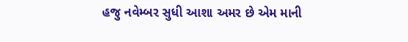હજુ નવેમ્બર સુધી આશા અમર છે એમ માની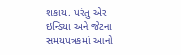શકાય. પરંતુ એર ઇન્ડિયા અને જેટના સમયપત્રકમાં આનો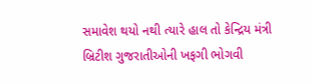સમાવેશ થયો નથી ત્યારે હાલ તો કેન્દ્રિય મંત્રી બ્રિટીશ ગુજરાતીઓની ખફગી ભોગવી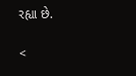રહ્યા છે.

<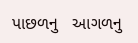પાછળનુ   આગળનુ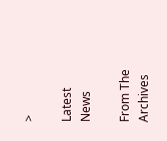>

Latest News

From The Archives